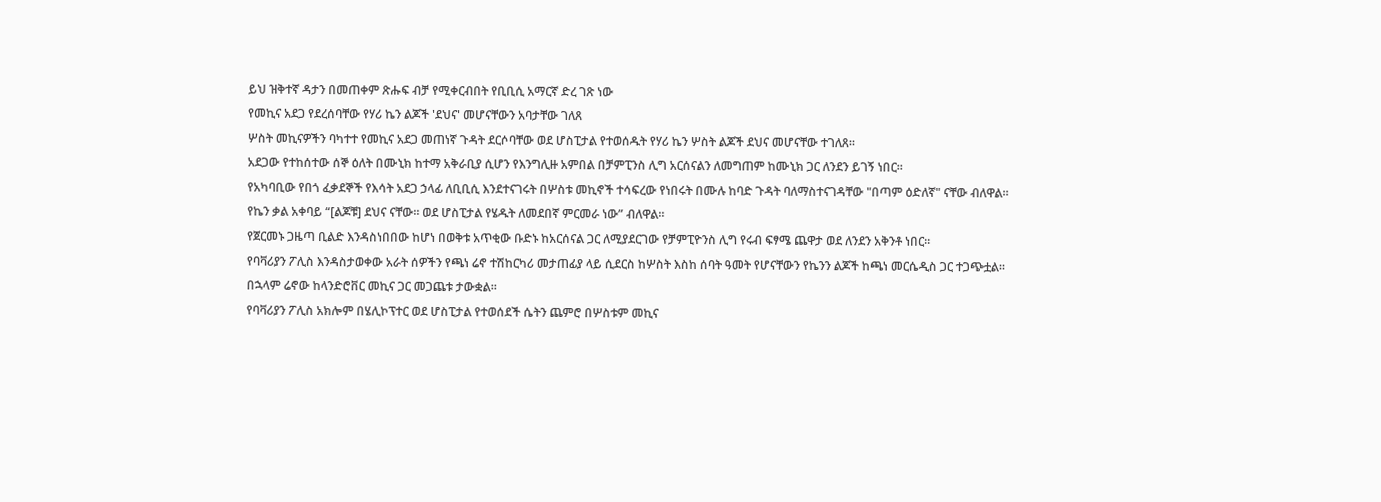ይህ ዝቅተኛ ዳታን በመጠቀም ጽሑፍ ብቻ የሚቀርብበት የቢቢሲ አማርኛ ድረ ገጽ ነው
የመኪና አደጋ የደረሰባቸው የሃሪ ኬን ልጆች 'ደህና' መሆናቸውን አባታቸው ገለጸ
ሦስት መኪናዎችን ባካተተ የመኪና አደጋ መጠነኛ ጉዳት ደርሶባቸው ወደ ሆስፒታል የተወሰዱት የሃሪ ኬን ሦስት ልጆች ደህና መሆናቸው ተገለጸ።
አደጋው የተከሰተው ሰኞ ዕለት በሙኒክ ከተማ አቅራቢያ ሲሆን የእንግሊዙ አምበል በቻምፒንስ ሊግ አርሰናልን ለመግጠም ከሙኒክ ጋር ለንደን ይገኝ ነበር።
የአካባቢው የበጎ ፈቃደኞች የእሳት አደጋ ኃላፊ ለቢቢሲ እንደተናገሩት በሦስቱ መኪኖች ተሳፍረው የነበሩት በሙሉ ከባድ ጉዳት ባለማስተናገዳቸው "በጣም ዕድለኛ" ናቸው ብለዋል።
የኬን ቃል አቀባይ “[ልጆቹ] ደህና ናቸው። ወደ ሆስፒታል የሄዱት ለመደበኛ ምርመራ ነው” ብለዋል።
የጀርመኑ ጋዜጣ ቢልድ እንዳስነበበው ከሆነ በወቅቱ አጥቂው ቡድኑ ከአርሰናል ጋር ለሚያደርገው የቻምፒዮንስ ሊግ የሩብ ፍፃሜ ጨዋታ ወደ ለንደን አቅንቶ ነበር።
የባቫሪያን ፖሊስ እንዳስታወቀው አራት ሰዎችን የጫነ ሬኖ ተሽከርካሪ መታጠፊያ ላይ ሲደርስ ከሦስት እስከ ሰባት ዓመት የሆናቸውን የኬንን ልጆች ከጫነ መርሴዲስ ጋር ተጋጭቷል።
በኋላም ሬኖው ከላንድሮቨር መኪና ጋር መጋጨቱ ታውቋል።
የባቫሪያን ፖሊስ አክሎም በሄሊኮፕተር ወደ ሆስፒታል የተወሰደች ሴትን ጨምሮ በሦስቱም መኪና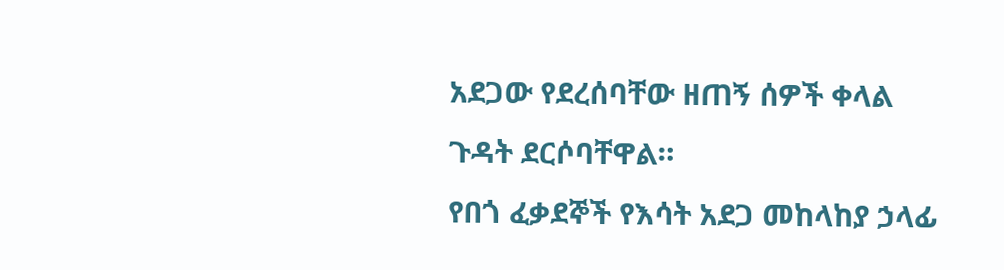አደጋው የደረሰባቸው ዘጠኝ ሰዎች ቀላል ጉዳት ደርሶባቸዋል።
የበጎ ፈቃደኞች የእሳት አደጋ መከላከያ ኃላፊ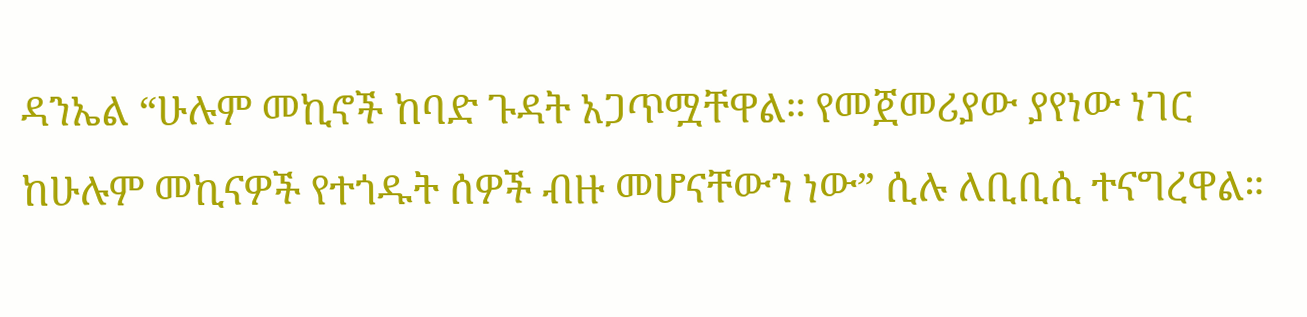ዳንኤል “ሁሉም መኪኖች ከባድ ጉዳት አጋጥሟቸዋል። የመጀመሪያው ያየነው ነገር ከሁሉም መኪናዎች የተጎዱት ሰዎች ብዙ መሆናቸውን ነው” ሲሉ ለቢቢሲ ተናግረዋል።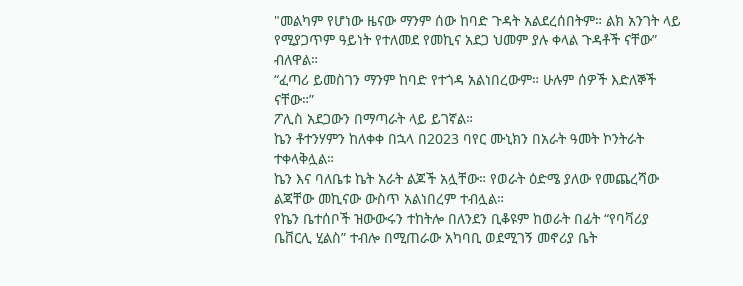"መልካም የሆነው ዜናው ማንም ሰው ከባድ ጉዳት አልደረሰበትም። ልክ አንገት ላይ የሚያጋጥም ዓይነት የተለመደ የመኪና አደጋ ህመም ያሉ ቀላል ጉዳቶች ናቸው” ብለዋል።
“ፈጣሪ ይመስገን ማንም ከባድ የተጎዳ አልነበረውም። ሁሉም ሰዎች እድለኞች ናቸው።”
ፖሊስ አደጋውን በማጣራት ላይ ይገኛል።
ኬን ቶተንሃምን ከለቀቀ በኋላ በ2023 ባየር ሙኒክን በአራት ዓመት ኮንትራት ተቀላቅሏል።
ኬን እና ባለቤቱ ኬት አራት ልጆች አሏቸው። የወራት ዕድሜ ያለው የመጨረሻው ልጃቸው መኪናው ውስጥ አልነበረም ተብሏል።
የኬን ቤተሰቦች ዝውውሩን ተከትሎ በለንደን ቢቆዩም ከወራት በፊት “የባቫሪያ ቤቨርሊ ሂልስ” ተብሎ በሚጠራው አካባቢ ወደሚገኝ መኖሪያ ቤት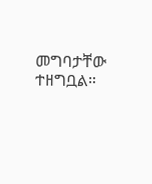መግባታቸው ተዘግቧል።